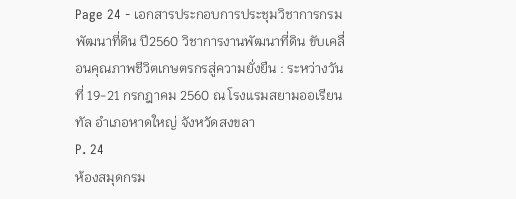Page 24 - เอกสารประกอบการประชุมวิชาการกรมพัฒนาที่ดิน ปี2560 วิชาการงานพัฒนาที่ดิน ขับเคลื่อนคุณภาพชีวิตเกษตรกรสู่ความยั่งยืน : ระหว่างวันที่ 19-21 กรกฎาคม 2560 ณ โรงแรมสยามออเรียนทัล อำเภอหาดใหญ่ จังหวัดสงขลา
P. 24
ห้องสมุดกรม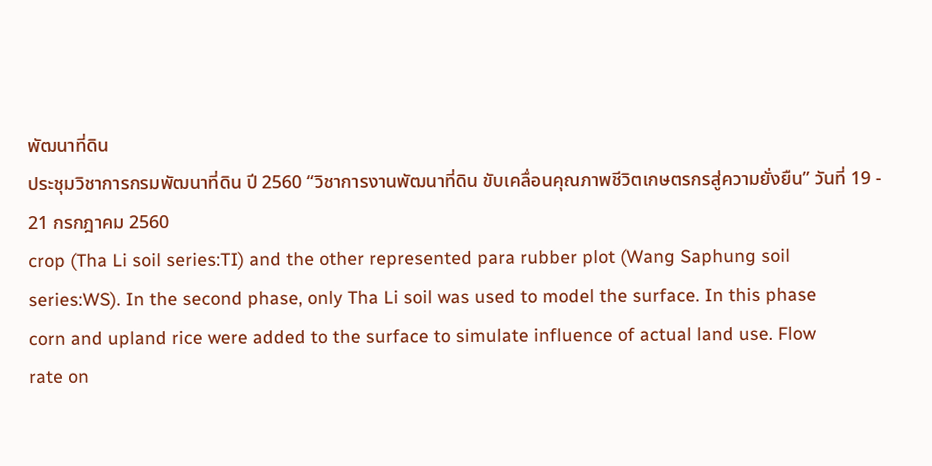พัฒนาที่ดิน
ประชุมวิชาการกรมพัฒนาที่ดิน ปี 2560 “วิชาการงานพัฒนาที่ดิน ขับเคลื่อนคุณภาพชีวิตเกษตรกรสู่ความยั่งยืน” วันที่ 19 - 21 กรกฎาคม 2560
crop (Tha Li soil series:TI) and the other represented para rubber plot (Wang Saphung soil
series:WS). In the second phase, only Tha Li soil was used to model the surface. In this phase
corn and upland rice were added to the surface to simulate influence of actual land use. Flow
rate on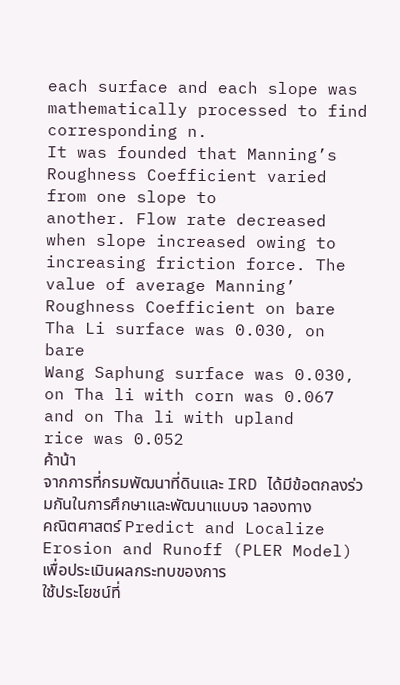each surface and each slope was mathematically processed to find corresponding n.
It was founded that Manning’s Roughness Coefficient varied from one slope to
another. Flow rate decreased when slope increased owing to increasing friction force. The
value of average Manning’ Roughness Coefficient on bare Tha Li surface was 0.030, on bare
Wang Saphung surface was 0.030, on Tha li with corn was 0.067 and on Tha li with upland
rice was 0.052
ค้าน้า
จากการที่กรมพัฒนาที่ดินและ IRD ได้มีข้อตกลงร่วมกันในการศึกษาและพัฒนาแบบจ าลองทาง
คณิตศาสตร์ Predict and Localize Erosion and Runoff (PLER Model) เพื่อประเมินผลกระทบของการ
ใช้ประโยชน์ที่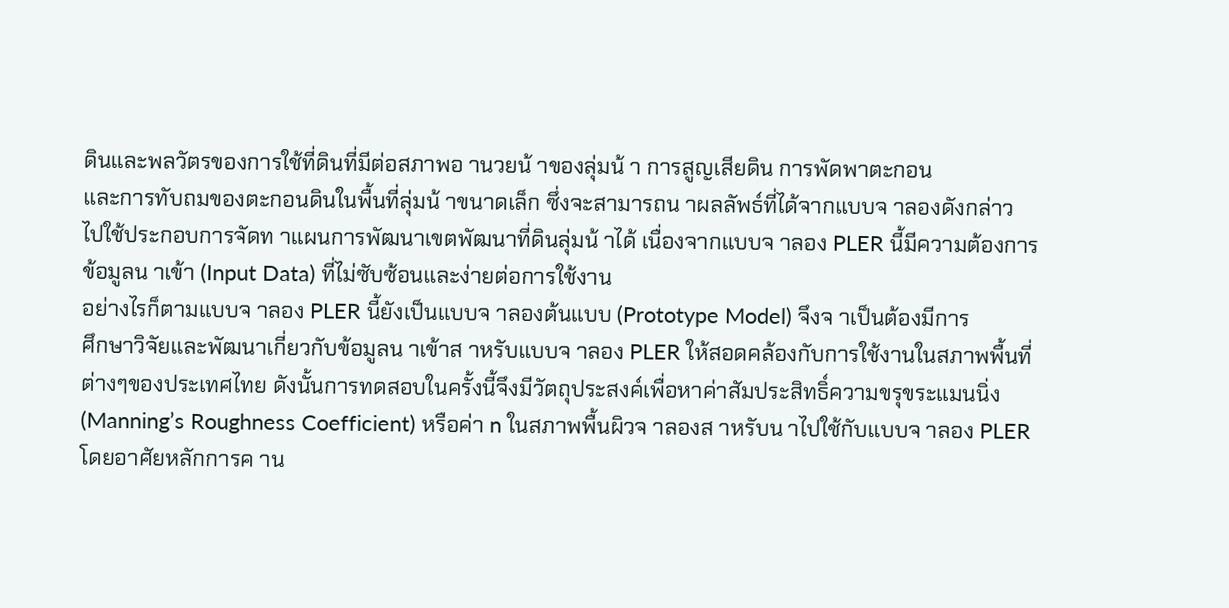ดินและพลวัตรของการใช้ที่ดินที่มีต่อสภาพอ านวยน้ าของลุ่มน้ า การสูญเสียดิน การพัดพาตะกอน
และการทับถมของตะกอนดินในพื้นที่ลุ่มน้ าขนาดเล็ก ซึ่งจะสามารถน าผลลัพธ์ที่ได้จากแบบจ าลองดังกล่าว
ไปใช้ประกอบการจัดท าแผนการพัฒนาเขตพัฒนาที่ดินลุ่มน้ าได้ เนื่องจากแบบจ าลอง PLER นี้มีความต้องการ
ข้อมูลน าเข้า (Input Data) ที่ไม่ซับซ้อนและง่ายต่อการใช้งาน
อย่างไรก็ตามแบบจ าลอง PLER นี้ยังเป็นแบบจ าลองต้นแบบ (Prototype Model) จึงจ าเป็นต้องมีการ
ศึกษาวิจัยและพัฒนาเกี่ยวกับข้อมูลน าเข้าส าหรับแบบจ าลอง PLER ให้สอดคล้องกับการใช้งานในสภาพพื้นที่
ต่างๆของประเทศไทย ดังนั้นการทดสอบในครั้งนี้จึงมีวัตถุประสงค์เพื่อหาค่าสัมประสิทธิ์ความขรุขระแมนนิ่ง
(Manning’s Roughness Coefficient) หรือค่า n ในสภาพพื้นผิวจ าลองส าหรับน าไปใช้กับแบบจ าลอง PLER
โดยอาศัยหลักการค าน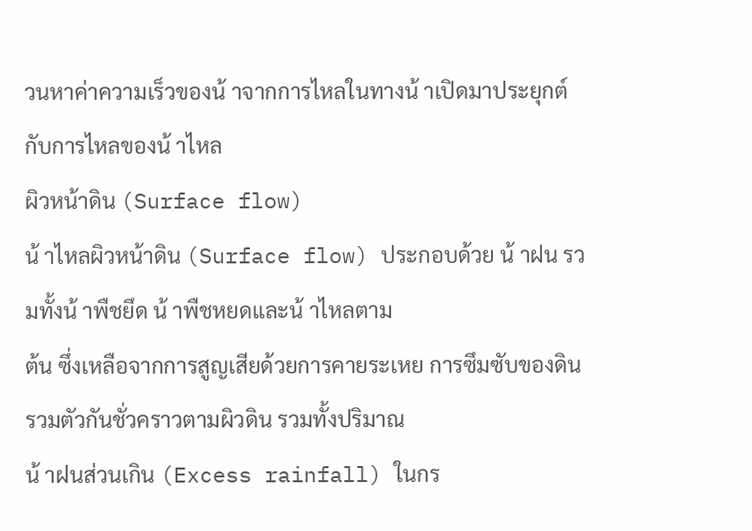วนหาค่าความเร็วของน้ าจากการไหลในทางน้ าเปิดมาประยุกต์กับการไหลของน้ าไหล
ผิวหน้าดิน (Surface flow)
น้ าไหลผิวหน้าดิน (Surface flow) ประกอบด้วย น้ าฝน รวมทั้งน้ าพืชยึด น้ าพืชหยดและน้ าไหลตาม
ต้น ซึ่งเหลือจากการสูญเสียด้วยการคายระเหย การซึมซับของดิน รวมตัวกันชั่วคราวตามผิวดิน รวมทั้งปริมาณ
น้ าฝนส่วนเกิน (Excess rainfall) ในกร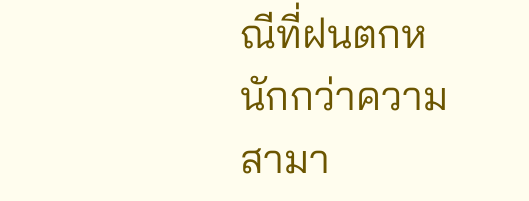ณีที่ฝนตกหนักกว่าความสามา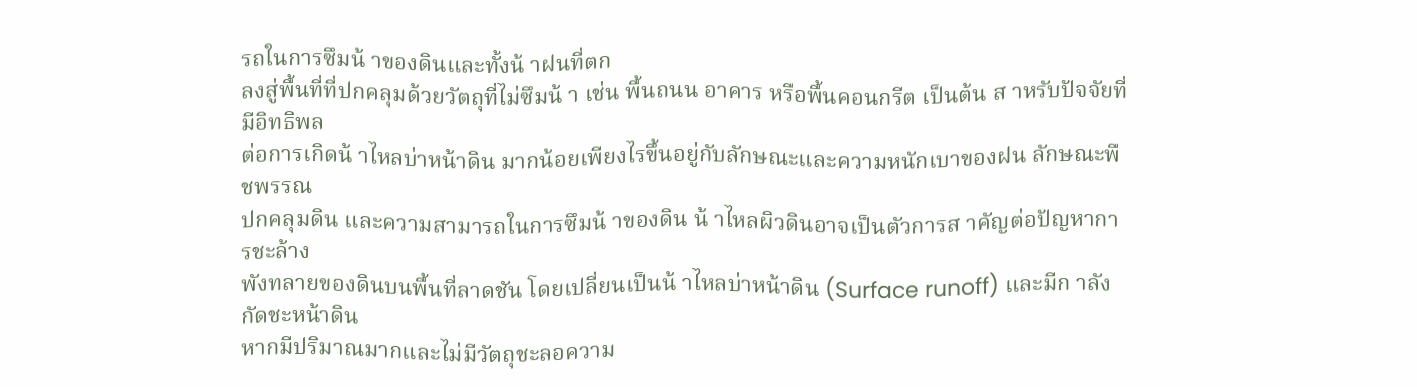รถในการซึมน้ าของดินและทั้งน้ าฝนที่ตก
ลงสู่พื้นที่ที่ปกคลุมด้วยวัตถุที่ไม่ซึมน้ า เช่น พื้นถนน อาคาร หรือพื้นคอนกรีต เป็นต้น ส าหรับปัจจัยที่มีอิทธิพล
ต่อการเกิดน้ าไหลบ่าหน้าดิน มากน้อยเพียงไรขึ้นอยู่กับลักษณะและความหนักเบาของฝน ลักษณะพืชพรรณ
ปกคลุมดิน และความสามารถในการซึมน้ าของดิน น้ าไหลผิวดินอาจเป็นตัวการส าคัญต่อปัญหาการชะล้าง
พังทลายของดินบนพื้นที่ลาดชัน โดยเปลี่ยนเป็นน้ าไหลบ่าหน้าดิน (Surface runoff) และมีก าลังกัดชะหน้าดิน
หากมีปริมาณมากและไม่มีวัตถุชะลอความ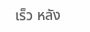เร็ว หลัง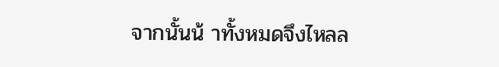จากนั้นน้ าทั้งหมดจึงไหลล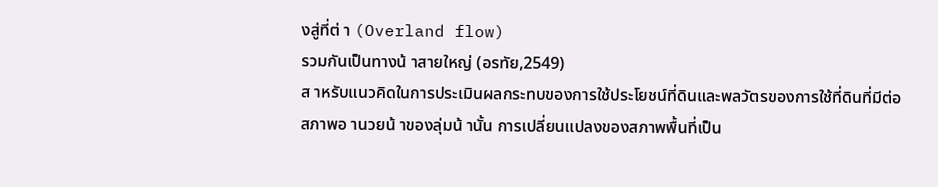งสู่ที่ต่ า (Overland flow)
รวมกันเป็นทางน้ าสายใหญ่ (อรทัย,2549)
ส าหรับแนวคิดในการประเมินผลกระทบของการใช้ประโยชน์ที่ดินและพลวัตรของการใช้ที่ดินที่มีต่อ
สภาพอ านวยน้ าของลุ่มน้ านั้น การเปลี่ยนแปลงของสภาพพื้นที่เป็น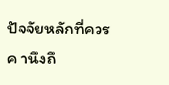ปัจจัยหลักที่ควรค านึงถึ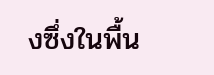งซึ่งในพื้น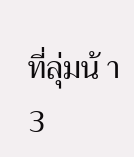ที่ลุ่มน้ า
3